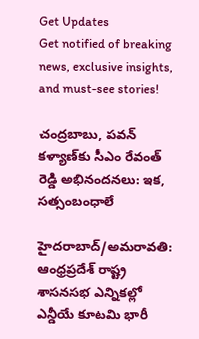Get Updates
Get notified of breaking news, exclusive insights, and must-see stories!

చంద్రబాబు, పవన్ కళ్యాణ్‌కు సీఎం రేవంత్ రెడ్డి అభినందనలు: ఇక, సత్సంబంధాలే

హైదరాబాద్/అమరావతి: ఆంధ్రప్రదేశ్ రాష్ట్ర శాసనసభ ఎన్నికల్లో ఎన్డీయే కూటమి భారీ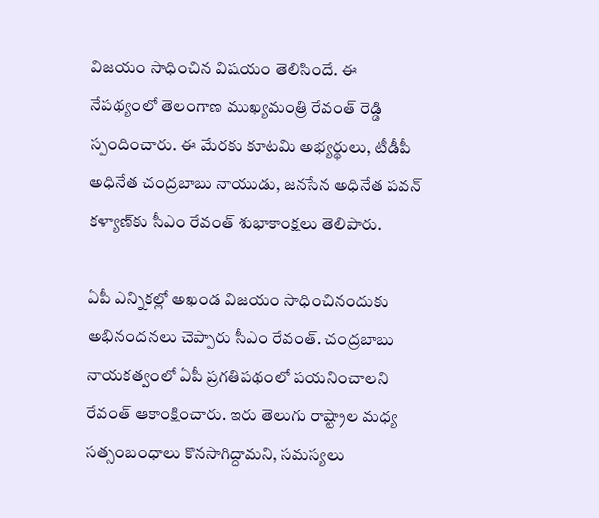విజయం సాధించిన విషయం తెలిసిందే. ఈ నేపథ్యంలో తెలంగాణ ముఖ్యమంత్రి రేవంత్ రెడ్డి స్పందించారు. ఈ మేరకు కూటమి అభ్యర్థులు, టీడీపీ అధినేత చంద్రబాబు నాయుడు, జనసేన అధినేత పవన్ కళ్యాణ్‌కు సీఎం రేవంత్ శుభాకాంక్షలు తెలిపారు.

ఏపీ ఎన్నికల్లో అఖండ విజయం సాధించినందుకు అభినందనలు చెప్పారు సీఎం రేవంత్. చంద్రబాబు నాయకత్వంలో ఏపీ ప్రగతిపథంలో పయనించాలని రేవంత్ ఆకాంక్షించారు. ఇరు తెలుగు రాష్ట్రాల మధ్య సత్సంబంధాలు కొనసాగిద్దామని, సమస్యలు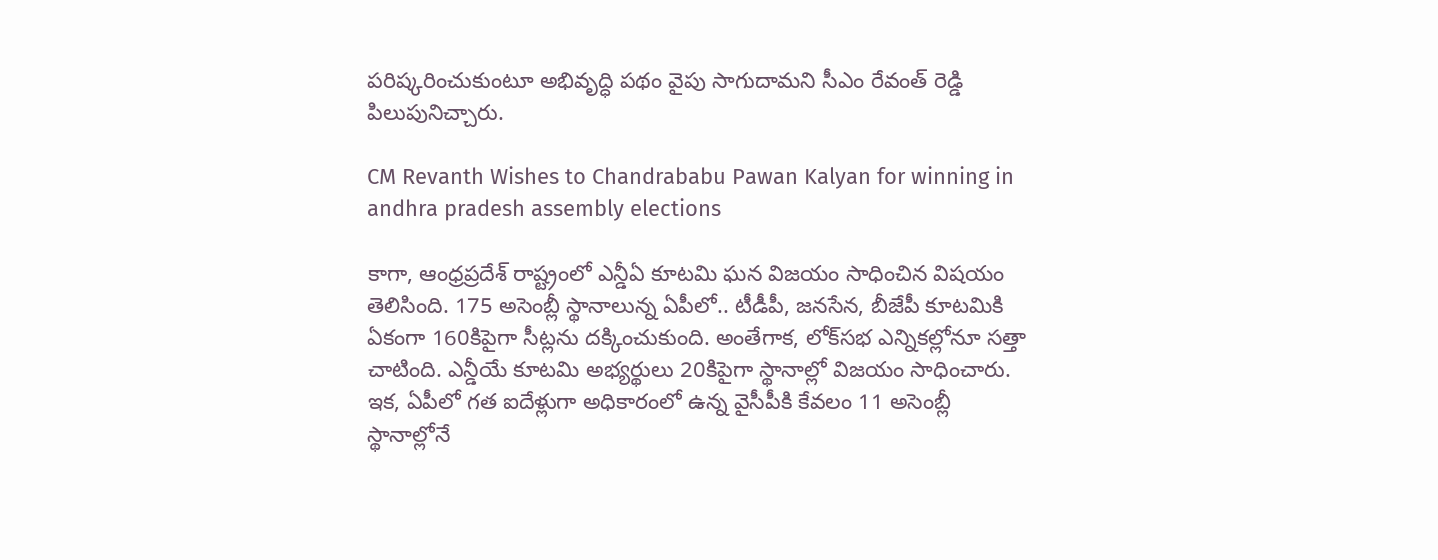పరిష్కరించుకుంటూ అభివృద్ధి పథం వైపు సాగుదామని సీఎం రేవంత్ రెడ్డి పిలుపునిచ్చారు.

CM Revanth Wishes to Chandrababu Pawan Kalyan for winning in andhra pradesh assembly elections

కాగా, ఆంధ్రప్రదేశ్ రాష్ట్రంలో ఎన్డీఏ కూటమి ఘన విజయం సాధించిన విషయం తెలిసింది. 175 అసెంబ్లీ స్థానాలున్న ఏపీలో.. టీడీపీ, జనసేన, బీజేపీ కూటమికి ఏకంగా 160కిపైగా సీట్లను దక్కించుకుంది. అంతేగాక, లోక్‌సభ ఎన్నికల్లోనూ సత్తా చాటింది. ఎన్డీయే కూటమి అభ్యర్థులు 20కిపైగా స్థానాల్లో విజయం సాధించారు. ఇక, ఏపీలో గత ఐదేళ్లుగా అధికారంలో ఉన్న వైసీపీకి కేవలం 11 అసెంబ్లీ స్థానాల్లోనే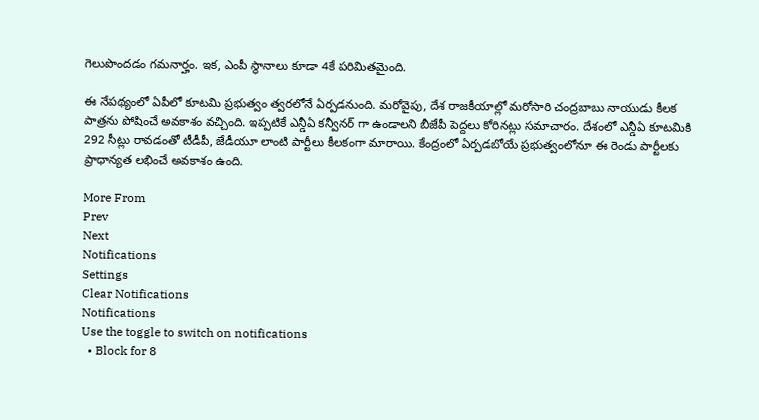గెలుపొందడం గమనార్హం. ఇక, ఎంపీ స్థానాలు కూడా 4కే పరిమితమైంది.

ఈ నేపథ్యంలో ఏపీలో కూటమి ప్రభుత్వం త్వరలోనే ఏర్పడనుంది. మరోవైపు, దేశ రాజకీయాల్లో మరోసారి చంద్రబాబు నాయుడు కీలక పాత్రను పోషించే అవకాశం వచ్చింది. ఇప్పటికే ఎన్డీఏ కన్వీనర్ గా ఉండాలని బీజేపీ పెద్దలు కోరినట్లు సమాచారం. దేశంలో ఎన్డీఏ కూటమికి 292 సీట్లు రావడంతో టీడీపీ, జేడీయూ లాంటి పార్టీలు కీలకంగా మారాయి. కేంద్రంలో ఏర్పడబోయే ప్రభుత్వంలోనూ ఈ రెండు పార్టీలకు ప్రాధాన్యత లభించే అవకాశం ఉంది.

More From
Prev
Next
Notifications
Settings
Clear Notifications
Notifications
Use the toggle to switch on notifications
  • Block for 8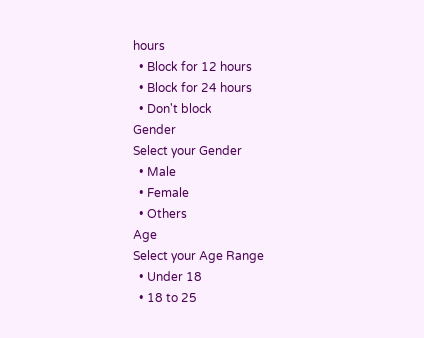hours
  • Block for 12 hours
  • Block for 24 hours
  • Don't block
Gender
Select your Gender
  • Male
  • Female
  • Others
Age
Select your Age Range
  • Under 18
  • 18 to 25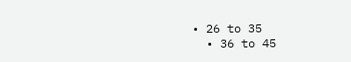• 26 to 35
  • 36 to 45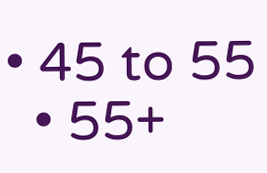• 45 to 55
  • 55+